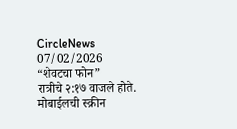CircleNews
07/02/2026
“शेवटचा फोन”
रात्रीचे २:१७ वाजले होते. मोबाईलची स्क्रीन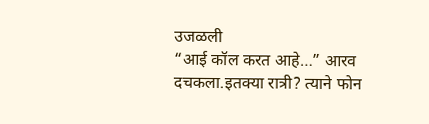उजळली
“आई कॉल करत आहे…” आरव दचकला.इतक्या रात्री? त्याने फोन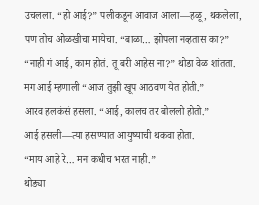उचलला. “हो आई?” पलीकडून आवाज आला—हळू, थकलेला, पण तोच ओळखीचा मायेचा. “बाळा… झोपला नव्हतास का?” “नाही गं आई, काम होतं. तू बरी आहेस ना?” थोडा वेळ शांतता.
मग आई म्हणाली “आज तुझी खूप आठवण येत होती.”
आरव हलकंसं हसला. “आई, कालच तर बोललो होतो.”
आई हसली—त्या हसण्यात आयुष्याची थकवा होता.
“माय आहे रे… मन कधीच भरत नाही.”
थोड्या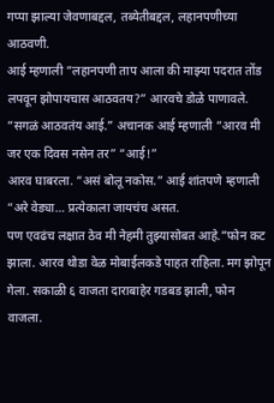गप्पा झाल्या जेवणाबद्दल, तब्येतीबद्दल, लहानपणीच्या आठवणी.
आई म्हणाली “लहानपणी ताप आला की माझ्या पदरात तोंड लपवून झोपायचास आठवतय?” आरवचे डोळे पाणावले. “सगळं आठवतंय आई.” अचानक आई म्हणाली “आरव मी जर एक दिवस नसेन तर” “आई!”
आरव घाबरला. “असं बोलू नकोस.” आई शांतपणे म्हणाली “अरे वेड्या… प्रत्येकाला जायचंच असत.
पण एवढंच लक्षात ठेव मी नेहमी तुझ्यासोबत आहे.”फोन कट झाला. आरव थोडा वेळ मोबाईलकडे पाहत राहिला. मग झोपून गेला. सकाळी ६ वाजता दाराबाहेर गडबड झाली, फोन वाजला.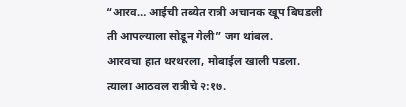“आरव… आईची तब्येत रात्री अचानक खूप बिघडली
ती आपल्याला सोडून गेली” जग थांबल.
आरवचा हात थरथरला, मोबाईल खाली पडला.
त्याला आठवल रात्रीचे २:१७.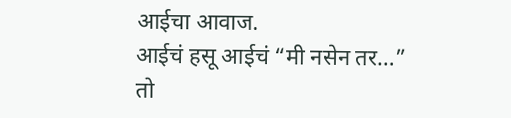आईचा आवाज.
आईचं हसू आईचं “मी नसेन तर…”
तो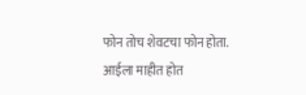फोन तोच शेवटचा फोन होता.
आईला माहीत होत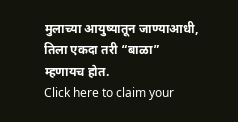मुलाच्या आयुष्यातून जाण्याआधी,
तिला एकदा तरी “बाळा” म्हणायच होत.
Click here to claim your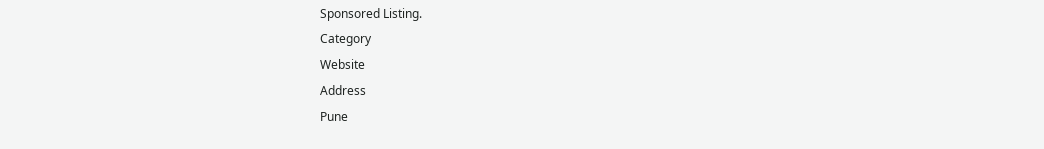Sponsored Listing.
Category
Website
Address
Pune